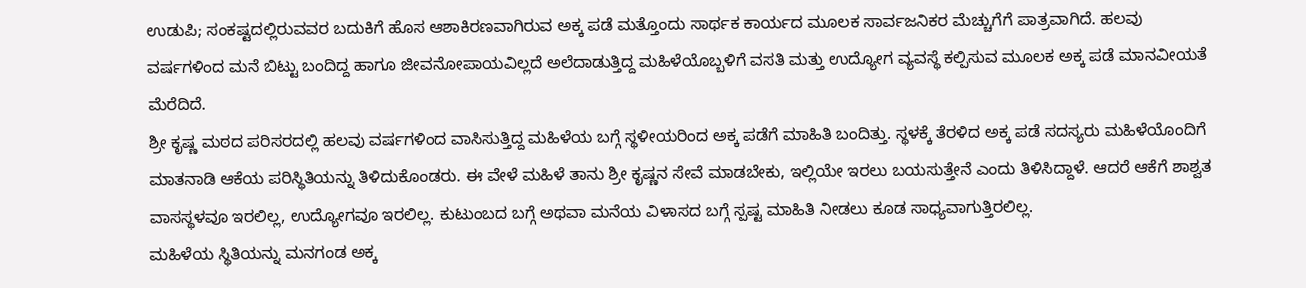ಉಡುಪಿ; ಸಂಕಷ್ಟದಲ್ಲಿರುವವರ ಬದುಕಿಗೆ ಹೊಸ ಆಶಾಕಿರಣವಾಗಿರುವ ಅಕ್ಕ ಪಡೆ ಮತ್ತೊಂದು ಸಾರ್ಥಕ ಕಾರ್ಯದ ಮೂಲಕ ಸಾರ್ವಜನಿಕರ ಮೆಚ್ಚುಗೆಗೆ ಪಾತ್ರವಾಗಿದೆ. ಹಲವು ವರ್ಷಗಳಿಂದ ಮನೆ ಬಿಟ್ಟು ಬಂದಿದ್ದ ಹಾಗೂ ಜೀವನೋಪಾಯವಿಲ್ಲದೆ ಅಲೆದಾಡುತ್ತಿದ್ದ ಮಹಿಳೆಯೊಬ್ಬಳಿಗೆ ವಸತಿ ಮತ್ತು ಉದ್ಯೋಗ ವ್ಯವಸ್ಥೆ ಕಲ್ಪಿಸುವ ಮೂಲಕ ಅಕ್ಕ ಪಡೆ ಮಾನವೀಯತೆ ಮೆರೆದಿದೆ.
ಶ್ರೀ ಕೃಷ್ಣ ಮಠದ ಪರಿಸರದಲ್ಲಿ ಹಲವು ವರ್ಷಗಳಿಂದ ವಾಸಿಸುತ್ತಿದ್ದ ಮಹಿಳೆಯ ಬಗ್ಗೆ ಸ್ಥಳೀಯರಿಂದ ಅಕ್ಕ ಪಡೆಗೆ ಮಾಹಿತಿ ಬಂದಿತ್ತು. ಸ್ಥಳಕ್ಕೆ ತೆರಳಿದ ಅಕ್ಕ ಪಡೆ ಸದಸ್ಯರು ಮಹಿಳೆಯೊಂದಿಗೆ ಮಾತನಾಡಿ ಆಕೆಯ ಪರಿಸ್ಥಿತಿಯನ್ನು ತಿಳಿದುಕೊಂಡರು. ಈ ವೇಳೆ ಮಹಿಳೆ ತಾನು ಶ್ರೀ ಕೃಷ್ಣನ ಸೇವೆ ಮಾಡಬೇಕು, ಇಲ್ಲಿಯೇ ಇರಲು ಬಯಸುತ್ತೇನೆ ಎಂದು ತಿಳಿಸಿದ್ದಾಳೆ. ಆದರೆ ಆಕೆಗೆ ಶಾಶ್ವತ ವಾಸಸ್ಥಳವೂ ಇರಲಿಲ್ಲ, ಉದ್ಯೋಗವೂ ಇರಲಿಲ್ಲ. ಕುಟುಂಬದ ಬಗ್ಗೆ ಅಥವಾ ಮನೆಯ ವಿಳಾಸದ ಬಗ್ಗೆ ಸ್ಪಷ್ಟ ಮಾಹಿತಿ ನೀಡಲು ಕೂಡ ಸಾಧ್ಯವಾಗುತ್ತಿರಲಿಲ್ಲ.
ಮಹಿಳೆಯ ಸ್ಥಿತಿಯನ್ನು ಮನಗಂಡ ಅಕ್ಕ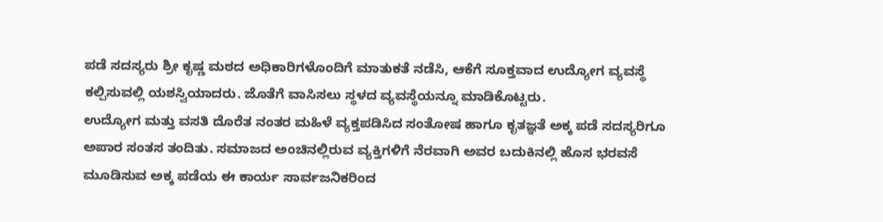ಪಡೆ ಸದಸ್ಯರು ಶ್ರೀ ಕೃಷ್ಣ ಮಠದ ಅಧಿಕಾರಿಗಳೊಂದಿಗೆ ಮಾತುಕತೆ ನಡೆಸಿ, ಆಕೆಗೆ ಸೂಕ್ತವಾದ ಉದ್ಯೋಗ ವ್ಯವಸ್ಥೆ ಕಲ್ಪಿಸುವಲ್ಲಿ ಯಶಸ್ವಿಯಾದರು. ಜೊತೆಗೆ ವಾಸಿಸಲು ಸ್ಥಳದ ವ್ಯವಸ್ಥೆಯನ್ನೂ ಮಾಡಿಕೊಟ್ಟರು.
ಉದ್ಯೋಗ ಮತ್ತು ವಸತಿ ದೊರೆತ ನಂತರ ಮಹಿಳೆ ವ್ಯಕ್ತಪಡಿಸಿದ ಸಂತೋಷ ಹಾಗೂ ಕೃತಜ್ಞತೆ ಅಕ್ಕ ಪಡೆ ಸದಸ್ಯರಿಗೂ ಅಪಾರ ಸಂತಸ ತಂದಿತು. ಸಮಾಜದ ಅಂಚಿನಲ್ಲಿರುವ ವ್ಯಕ್ತಿಗಳಿಗೆ ನೆರವಾಗಿ ಅವರ ಬದುಕಿನಲ್ಲಿ ಹೊಸ ಭರವಸೆ ಮೂಡಿಸುವ ಅಕ್ಕ ಪಡೆಯ ಈ ಕಾರ್ಯ ಸಾರ್ವಜನಿಕರಿಂದ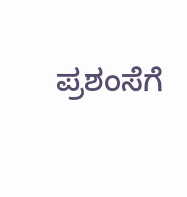ಪ್ರಶಂಸೆಗೆ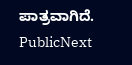ಪಾತ್ರವಾಗಿದೆ.
PublicNext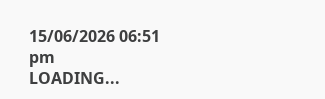15/06/2026 06:51 pm
LOADING...